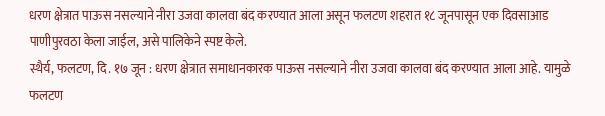धरण क्षेत्रात पाऊस नसल्याने नीरा उजवा कालवा बंद करण्यात आला असून फलटण शहरात १८ जूनपासून एक दिवसाआड पाणीपुरवठा केला जाईल, असे पालिकेने स्पष्ट केले.
स्थैर्य, फलटण, दि. १७ जून : धरण क्षेत्रात समाधानकारक पाऊस नसल्याने नीरा उजवा कालवा बंद करण्यात आला आहे. यामुळे फलटण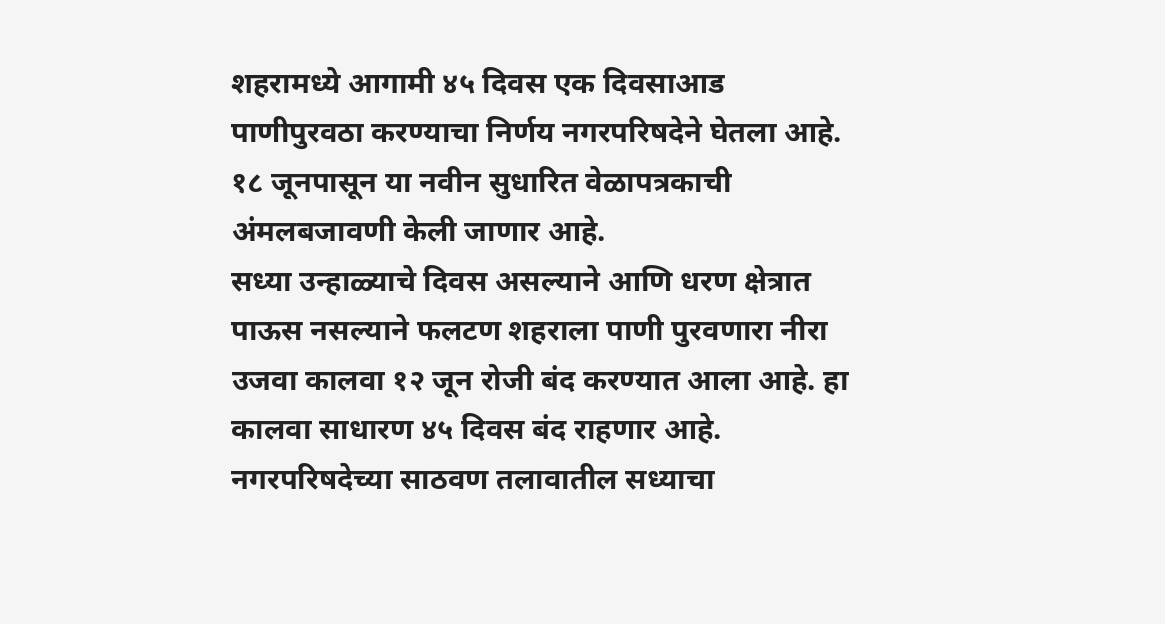शहरामध्ये आगामी ४५ दिवस एक दिवसाआड पाणीपुरवठा करण्याचा निर्णय नगरपरिषदेने घेतला आहे. १८ जूनपासून या नवीन सुधारित वेळापत्रकाची अंमलबजावणी केली जाणार आहे.
सध्या उन्हाळ्याचे दिवस असल्याने आणि धरण क्षेत्रात पाऊस नसल्याने फलटण शहराला पाणी पुरवणारा नीरा उजवा कालवा १२ जून रोजी बंद करण्यात आला आहे. हा कालवा साधारण ४५ दिवस बंद राहणार आहे. नगरपरिषदेच्या साठवण तलावातील सध्याचा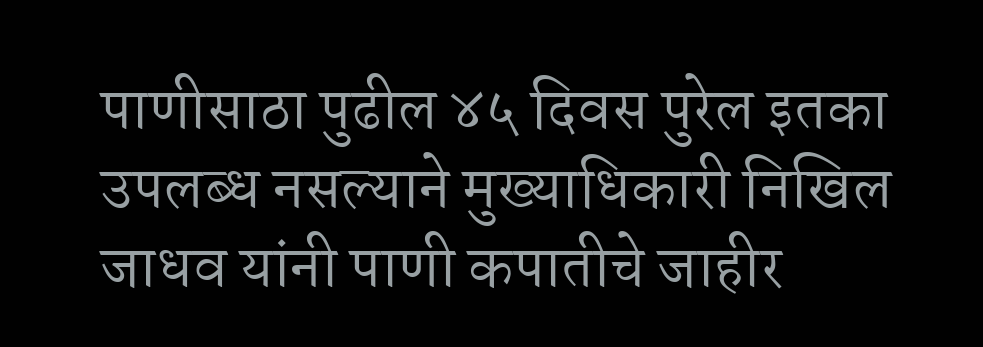पाणीसाठा पुढील ४५ दिवस पुरेल इतका उपलब्ध नसल्याने मुख्याधिकारी निखिल जाधव यांनी पाणी कपातीचे जाहीर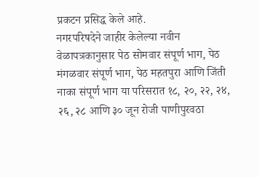प्रकटन प्रसिद्ध केले आहे.
नगरपरिषदेने जाहीर केलेल्या नवीन वेळापत्रकानुसार पेठ सोमवार संपूर्ण भाग, पेठ मंगळवार संपूर्ण भाग, पेठ महतपुरा आणि जिंती नाका संपूर्ण भाग या परिसरात १८, २०, २२, २४, २६, २८ आणि ३० जून रोजी पाणीपुरवठा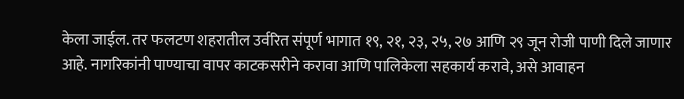केला जाईल. तर फलटण शहरातील उर्वरित संपूर्ण भागात १९, २१, २३, २५, २७ आणि २९ जून रोजी पाणी दिले जाणार आहे. नागरिकांनी पाण्याचा वापर काटकसरीने करावा आणि पालिकेला सहकार्य करावे, असे आवाहन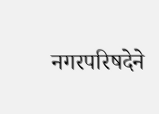नगरपरिषदेने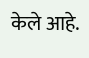केले आहे.